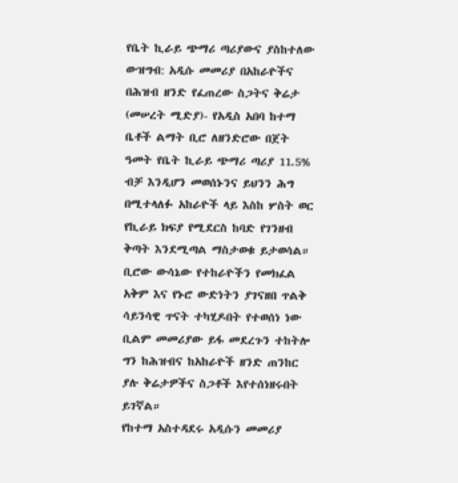የቤት ኪራይ ጭማሪ ጣሪያውና ያስከተለው ውዝግብ: አዲሱ መመሪያ በአከራዮችና በሕዝብ ዘንድ የፈጠረው ስጋትና ቅሬታ
(መሠረት ሚድያ)- የአዲስ አበባ ከተማ ቤቶች ልማት ቢሮ ለዘንድሮው በጀት ዓመት የቤት ኪራይ ጭማሪ ጣሪያ 11.5% ብቻ እንዲሆን መወሰኑንና ይህንን ሕግ በሚተላለፉ አከራዮች ላይ እስከ ሦስት ወር የኪራይ ክፍያ የሚደርስ ከባድ የገንዘብ ቅጣት እንደሚጣል ማስታወቁ ይታወሳል።
ቢሮው ውሳኔው የተከራዮችን የመክፈል አቅም እና የኑሮ ውድነትን ያገናዘበ ጥልቅ ሳይንሳዊ ጥናት ተካሂዶበት የተወሰነ ነው ቢልም መመሪያው ይፋ መደረጉን ተከትሎ ግን ከሕዝብና ከአከራዮች ዘንድ ጠንከር ያሉ ቅሬታዎችና ስጋቶች እየተሰነዘሩበት ይገኛል።
የከተማ አስተዳደሩ አዲሱን መመሪያ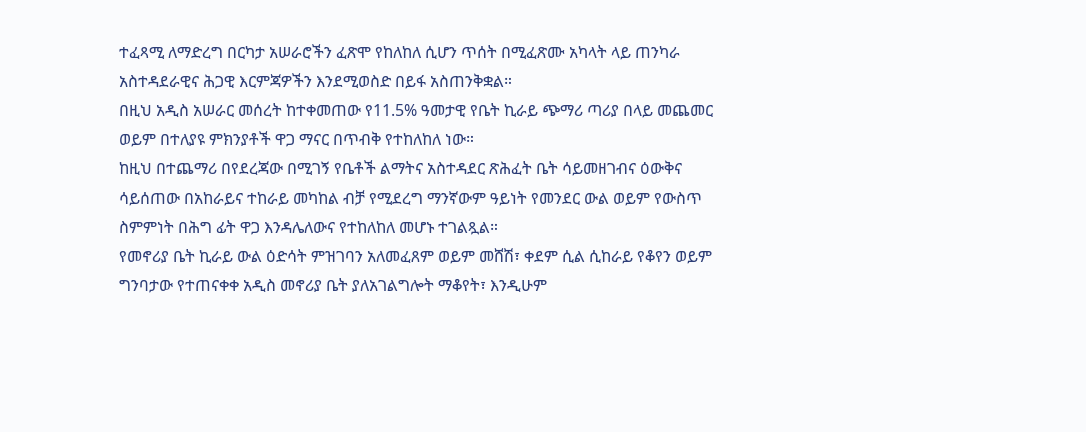ተፈጻሚ ለማድረግ በርካታ አሠራሮችን ፈጽሞ የከለከለ ሲሆን ጥሰት በሚፈጽሙ አካላት ላይ ጠንካራ አስተዳደራዊና ሕጋዊ እርምጃዎችን እንደሚወስድ በይፋ አስጠንቅቋል።
በዚህ አዲስ አሠራር መሰረት ከተቀመጠው የ11.5% ዓመታዊ የቤት ኪራይ ጭማሪ ጣሪያ በላይ መጨመር ወይም በተለያዩ ምክንያቶች ዋጋ ማናር በጥብቅ የተከለከለ ነው።
ከዚህ በተጨማሪ በየደረጃው በሚገኝ የቤቶች ልማትና አስተዳደር ጽሕፈት ቤት ሳይመዘገብና ዕውቅና ሳይሰጠው በአከራይና ተከራይ መካከል ብቻ የሚደረግ ማንኛውም ዓይነት የመንደር ውል ወይም የውስጥ ስምምነት በሕግ ፊት ዋጋ እንዳሌለውና የተከለከለ መሆኑ ተገልጿል።
የመኖሪያ ቤት ኪራይ ውል ዕድሳት ምዝገባን አለመፈጸም ወይም መሸሽ፣ ቀደም ሲል ሲከራይ የቆየን ወይም ግንባታው የተጠናቀቀ አዲስ መኖሪያ ቤት ያለአገልግሎት ማቆየት፣ እንዲሁም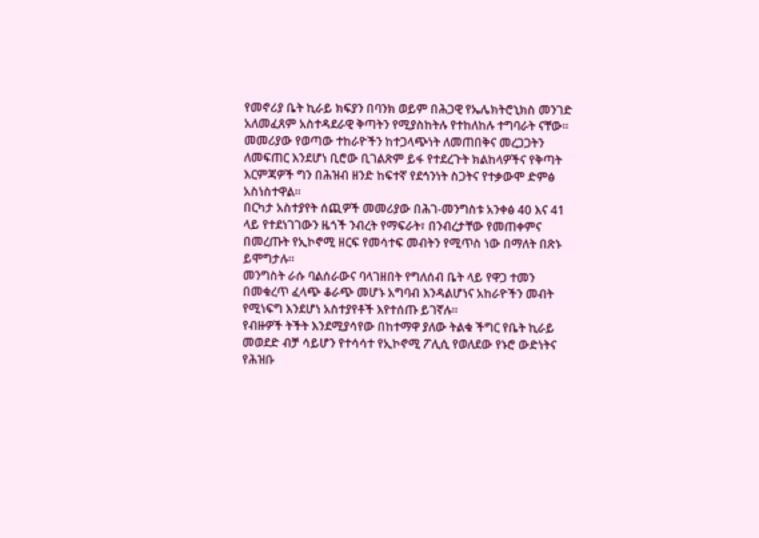የመኖሪያ ቤት ኪራይ ክፍያን በባንክ ወይም በሕጋዊ የኤሌክትሮኒክስ መንገድ አለመፈጸም አስተዳደራዊ ቅጣትን የሚያስከትሉ የተከለከሉ ተግባራት ናቸው።
መመሪያው የወጣው ተከራዮችን ከተጋላጭነት ለመጠበቅና መረጋጋትን ለመፍጠር እንደሆነ ቢሮው ቢገልጽም ይፋ የተደረጉት ክልከላዎችና የቅጣት እርምጃዎች ግን በሕዝብ ዘንድ ከፍተኛ የደኅንነት ስጋትና የተቃውሞ ድምፅ አስነስተዋል።
በርካታ አስተያየት ሰጪዎች መመሪያው በሕገ-መንግስቱ አንቀፅ 40 እና 41 ላይ የተደነገገውን ዜጎች ንብረት የማፍራት፣ በንብረታቸው የመጠቀምና በመረጡት የኢኮኖሚ ዘርፍ የመሳተፍ መብትን የሚጥስ ነው በማለት በጽኑ ይሞግታሉ።
መንግስት ራሱ ባልሰራውና ባላገዘበት የግለሰብ ቤት ላይ የዋጋ ተመን በመቁረጥ ፈላጭ ቆራጭ መሆኑ አግባብ እንዳልሆነና አከራዮችን መብት የሚነፍግ እንደሆነ አስተያየቶች እየተሰጡ ይገኛሉ።
የብዙዎች ትችት እንደሚያሳየው በከተማዋ ያለው ትልቁ ችግር የቤት ኪራይ መወደድ ብቻ ሳይሆን የተሳሳተ የኢኮኖሚ ፖሊሲ የወለደው የኑሮ ውድነትና የሕዝቡ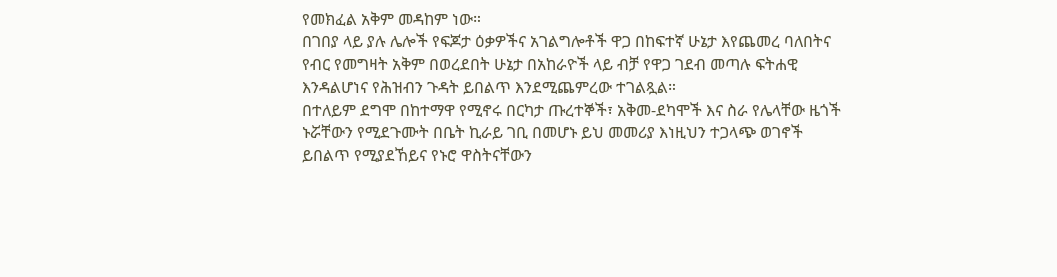የመክፈል አቅም መዳከም ነው።
በገበያ ላይ ያሉ ሌሎች የፍጆታ ዕቃዎችና አገልግሎቶች ዋጋ በከፍተኛ ሁኔታ እየጨመረ ባለበትና የብር የመግዛት አቅም በወረደበት ሁኔታ በአከራዮች ላይ ብቻ የዋጋ ገደብ መጣሉ ፍትሐዊ እንዳልሆነና የሕዝብን ጉዳት ይበልጥ እንደሚጨምረው ተገልጿል።
በተለይም ደግሞ በከተማዋ የሚኖሩ በርካታ ጡረተኞች፣ አቅመ-ደካሞች እና ስራ የሌላቸው ዜጎች ኑሯቸውን የሚደጉሙት በቤት ኪራይ ገቢ በመሆኑ ይህ መመሪያ እነዚህን ተጋላጭ ወገኖች ይበልጥ የሚያደኸይና የኑሮ ዋስትናቸውን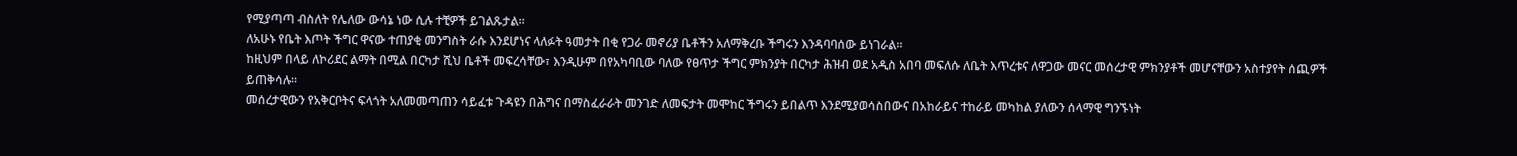የሚያጣጣ ብስለት የሌለው ውሳኔ ነው ሲሉ ተቺዎች ይገልጹታል።
ለአሁኑ የቤት እጦት ችግር ዋናው ተጠያቂ መንግስት ራሱ እንደሆነና ላለፉት ዓመታት በቂ የጋራ መኖሪያ ቤቶችን አለማቅረቡ ችግሩን እንዳባባሰው ይነገራል።
ከዚህም በላይ ለኮሪደር ልማት በሚል በርካታ ሺህ ቤቶች መፍረሳቸው፣ እንዲሁም በየአካባቢው ባለው የፀጥታ ችግር ምክንያት በርካታ ሕዝብ ወደ አዲስ አበባ መፍለሱ ለቤት እጥረቱና ለዋጋው መናር መሰረታዊ ምክንያቶች መሆናቸውን አስተያየት ሰጪዎች ይጠቅሳሉ።
መሰረታዊውን የአቅርቦትና ፍላጎት አለመመጣጠን ሳይፈቱ ጉዳዩን በሕግና በማስፈራራት መንገድ ለመፍታት መሞከር ችግሩን ይበልጥ እንደሚያወሳስበውና በአከራይና ተከራይ መካከል ያለውን ሰላማዊ ግንኙነት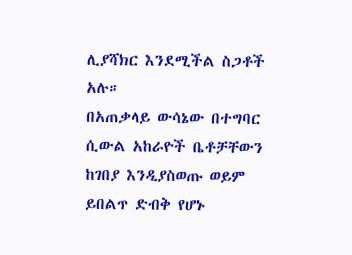ሊያሻክር እንደሚችል ስጋቶች አሉ።
በአጠቃላይ ውሳኔው በተግባር ሲውል አከራዮች ቤቶቻቸውን ከገበያ እንዲያስወጡ ወይም ይበልጥ ድብቅ የሆኑ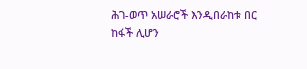ሕገ-ወጥ አሠራሮች እንዲበራከቱ በር ከፋች ሊሆን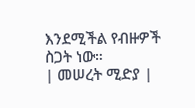እንደሚችል የብዙዎች ስጋት ነው።
| መሠረት ሚድያ |